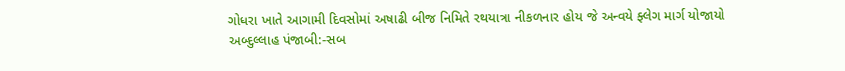ગોધરા ખાતે આગામી દિવસોમાં અષાઢી બીજ નિમિતે રથયાત્રા નીકળનાર હોય જે અન્વયે ફ્લેગ માર્ગ યોજાયો
અબ્દુલ્લાહ પંજાબી:-સબ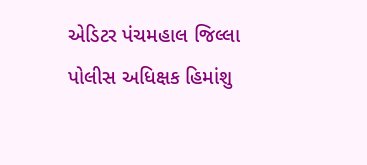એડિટર પંચમહાલ જિલ્લા પોલીસ અધિક્ષક હિમાંશુ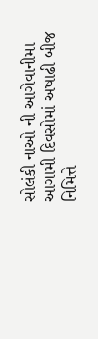સોલંકી નાઓ ની આગેવાનીમા આગામી દિવસોમાં અષાઢી બીજ નિમિત્તે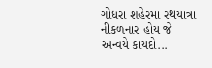ગોધરા શહેરમા રથયાત્રા નીકળનાર હોય જે અન્વયે કાયદો...